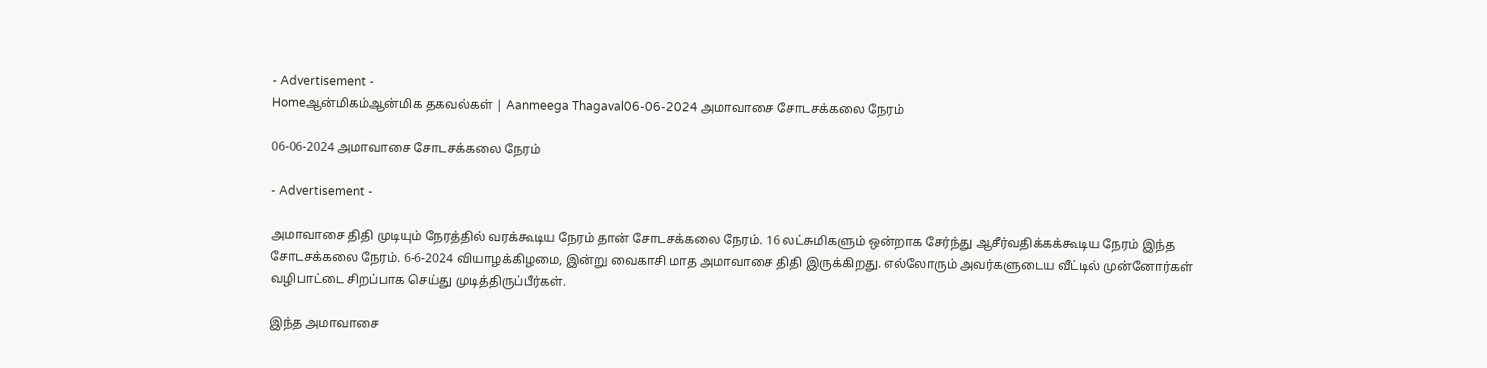- Advertisement -
Homeஆன்மிகம்ஆன்மிக தகவல்கள் | Aanmeega Thagaval06-06-2024 அமாவாசை சோடசக்கலை நேரம்

06-06-2024 அமாவாசை சோடசக்கலை நேரம்

- Advertisement -

அமாவாசை திதி முடியும் நேரத்தில் வரக்கூடிய நேரம் தான் சோடசக்கலை நேரம். 16 லட்சுமிகளும் ஒன்றாக சேர்ந்து ஆசீர்வதிக்கக்கூடிய நேரம் இந்த சோடசக்கலை நேரம். 6-6-2024 வியாழக்கிழமை, இன்று வைகாசி மாத அமாவாசை திதி இருக்கிறது. எல்லோரும் அவர்களுடைய வீட்டில் முன்னோர்கள் வழிபாட்டை சிறப்பாக செய்து முடித்திருப்பீர்கள்.

இந்த அமாவாசை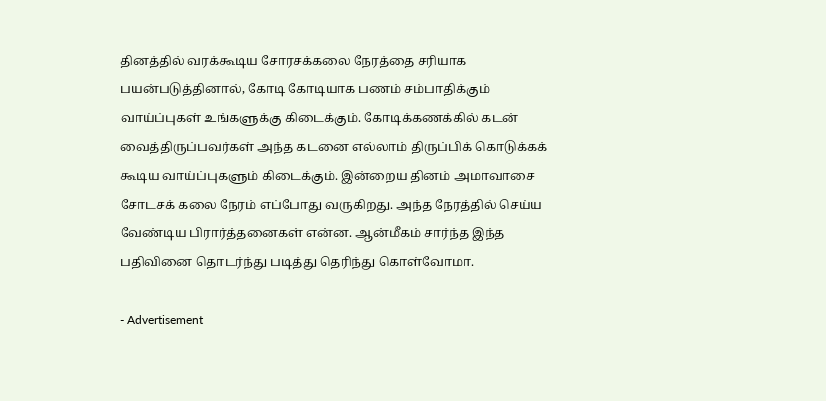தினத்தில் வரக்கூடிய சோரசக்கலை நேரத்தை சரியாக பயன்படுத்தினால், கோடி கோடியாக பணம் சம்பாதிக்கும் வாய்ப்புகள் உங்களுக்கு கிடைக்கும். கோடிக்கணக்கில் கடன் வைத்திருப்பவர்கள் அந்த கடனை எல்லாம் திருப்பிக் கொடுக்கக் கூடிய வாய்ப்புகளும் கிடைக்கும். இன்றைய தினம் அமாவாசை சோடசக் கலை நேரம் எப்போது வருகிறது. அந்த நேரத்தில் செய்ய வேண்டிய பிரார்த்தனைகள் என்ன. ஆன்மீகம் சார்ந்த இந்த பதிவினை தொடர்ந்து படித்து தெரிந்து கொள்வோமா.

- Advertisement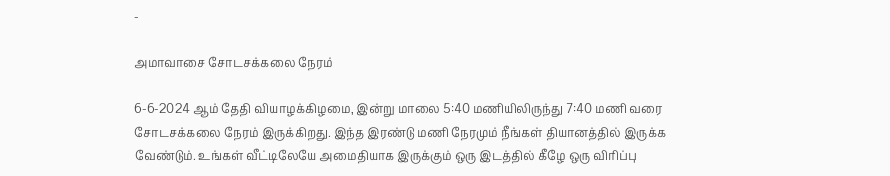-

அமாவாசை சோடசக்கலை நேரம்

6-6-2024 ஆம் தேதி வியாழக்கிழமை, இன்று மாலை 5:40 மணியிலிருந்து 7:40 மணி வரை சோடசக்கலை நேரம் இருக்கிறது. இந்த இரண்டு மணி நேரமும் நீங்கள் தியானத்தில் இருக்க வேண்டும். உங்கள் வீட்டிலேயே அமைதியாக இருக்கும் ஒரு இடத்தில் கீழே ஒரு விரிப்பு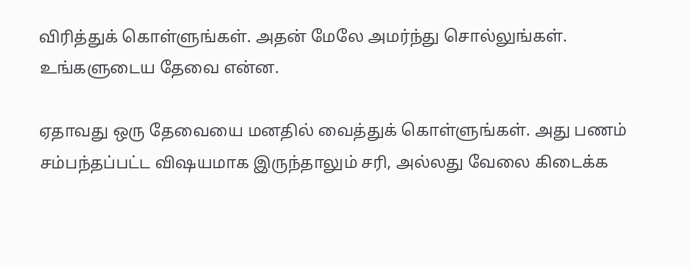விரித்துக் கொள்ளுங்கள். அதன் மேலே அமர்ந்து சொல்லுங்கள். உங்களுடைய தேவை என்ன.

ஏதாவது ஒரு தேவையை மனதில் வைத்துக் கொள்ளுங்கள். அது பணம் சம்பந்தப்பட்ட விஷயமாக இருந்தாலும் சரி, அல்லது வேலை கிடைக்க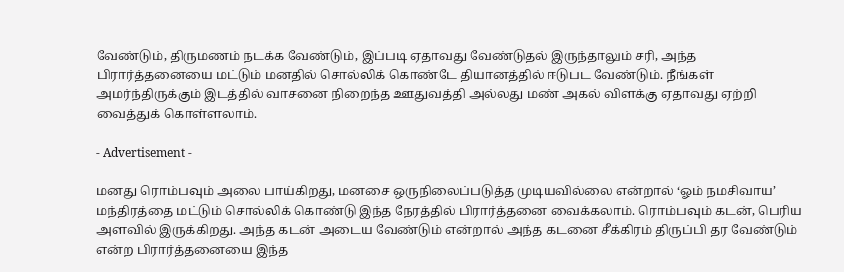வேண்டும், திருமணம் நடக்க வேண்டும், இப்படி ஏதாவது வேண்டுதல் இருந்தாலும் சரி, அந்த பிரார்த்தனையை மட்டும் மனதில் சொல்லிக் கொண்டே தியானத்தில் ஈடுபட வேண்டும். நீங்கள் அமர்ந்திருக்கும் இடத்தில் வாசனை நிறைந்த ஊதுவத்தி அல்லது மண் அகல் விளக்கு ஏதாவது ஏற்றி வைத்துக் கொள்ளலாம்.

- Advertisement -

மனது ரொம்பவும் அலை பாய்கிறது, மனசை ஒருநிலைப்படுத்த முடியவில்லை என்றால் ‘ஓம் நமசிவாய’ மந்திரத்தை மட்டும் சொல்லிக் கொண்டு இந்த நேரத்தில் பிரார்த்தனை வைக்கலாம். ரொம்பவும் கடன், பெரிய அளவில் இருக்கிறது. அந்த கடன் அடைய வேண்டும் என்றால் அந்த கடனை சீக்கிரம் திருப்பி தர வேண்டும் என்ற பிரார்த்தனையை இந்த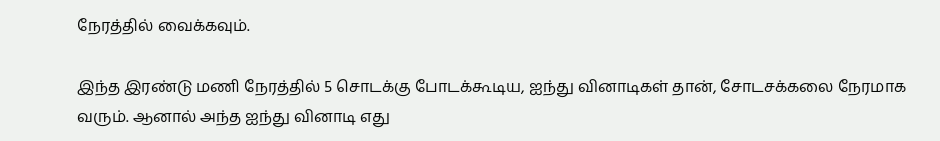நேரத்தில் வைக்கவும்.

இந்த இரண்டு மணி நேரத்தில் 5 சொடக்கு போடக்கூடிய, ஐந்து வினாடிகள் தான், சோடசக்கலை நேரமாக வரும். ஆனால் அந்த ஐந்து வினாடி எது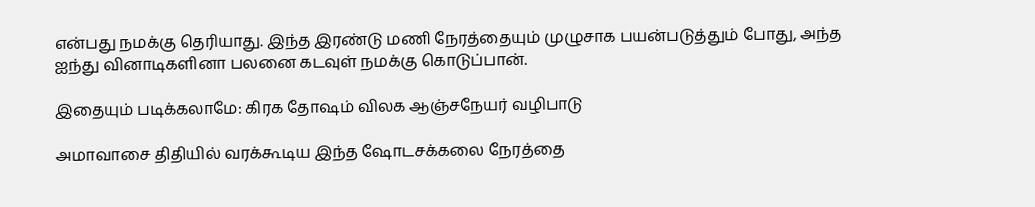என்பது நமக்கு தெரியாது. இந்த இரண்டு மணி நேரத்தையும் முழுசாக பயன்படுத்தும் போது, அந்த ஐந்து வினாடிகளினா பலனை கடவுள் நமக்கு கொடுப்பான்.

இதையும் படிக்கலாமே: கிரக தோஷம் விலக ஆஞ்சநேயர் வழிபாடு

அமாவாசை திதியில் வரக்கூடிய இந்த ஷோடசக்கலை நேரத்தை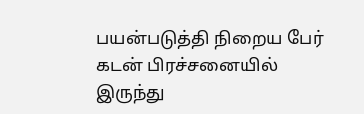பயன்படுத்தி நிறைய பேர் கடன் பிரச்சனையில் இருந்து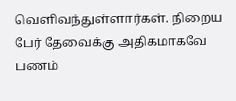வெளிவந்துள்ளார்கள். நிறைய பேர் தேவைக்கு அதிகமாகவே பணம்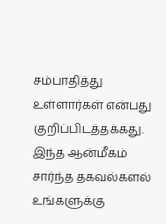சம்பாதித்து உள்ளார்கள் என்பது குறிப்பிடத்தக்கது. இந்த ஆன்மீகம் சார்ந்த தகவல்களல் உங்களுக்கு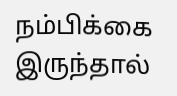நம்பிக்கை இருந்தால்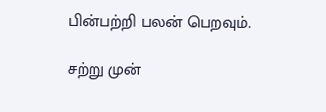பின்பற்றி பலன் பெறவும்.

சற்று முன்